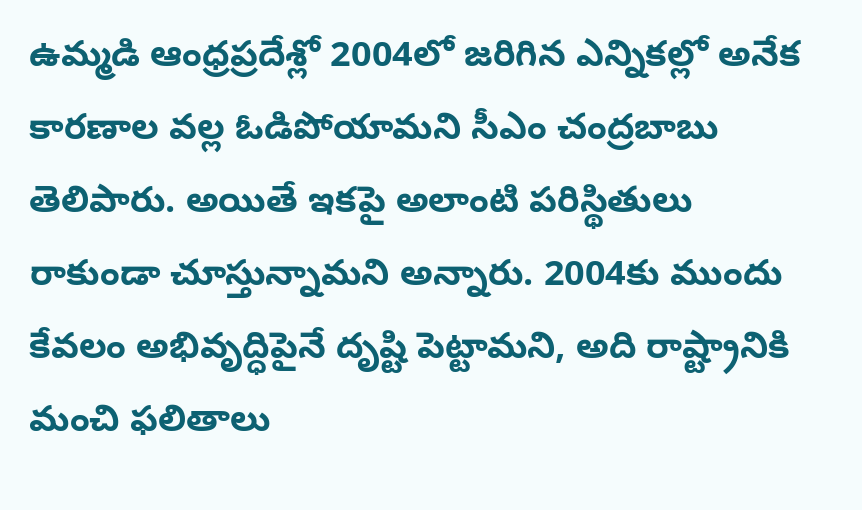ఉమ్మడి ఆంధ్రప్రదేశ్లో 2004లో జరిగిన ఎన్నికల్లో అనేక కారణాల వల్ల ఓడిపోయామని సీఎం చంద్రబాబు తెలిపారు. అయితే ఇకపై అలాంటి పరిస్థితులు రాకుండా చూస్తున్నామని అన్నారు. 2004కు ముందు కేవలం అభివృద్ధిపైనే దృష్టి పెట్టామని, అది రాష్ట్రానికి మంచి ఫలితాలు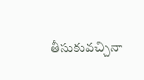తీసుకువచ్చినా